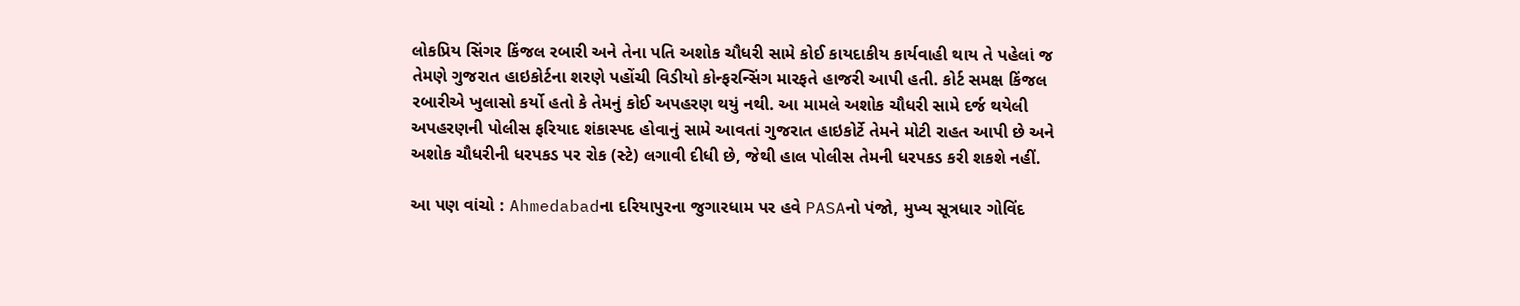લોકપ્રિય સિંગર કિંજલ રબારી અને તેના પતિ અશોક ચૌધરી સામે કોઈ કાયદાકીય કાર્યવાહી થાય તે પહેલાં જ તેમણે ગુજરાત હાઇકોર્ટના શરણે પહોંચી વિડીયો કોન્ફરન્સિંગ મારફતે હાજરી આપી હતી. કોર્ટ સમક્ષ કિંજલ રબારીએ ખુલાસો કર્યો હતો કે તેમનું કોઈ અપહરણ થયું નથી. આ મામલે અશોક ચૌધરી સામે દર્જ થયેલી અપહરણની પોલીસ ફરિયાદ શંકાસ્પદ હોવાનું સામે આવતાં ગુજરાત હાઇકોર્ટે તેમને મોટી રાહત આપી છે અને અશોક ચૌધરીની ધરપકડ પર રોક (સ્ટે) લગાવી દીધી છે, જેથી હાલ પોલીસ તેમની ધરપકડ કરી શકશે નહીં.

આ પણ વાંચો : Ahmedabadના દરિયાપુરના જુગારધામ પર હવે PASAનો પંજો, મુખ્ય સૂત્રધાર ગોવિંદ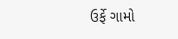ઉર્ફે ગામો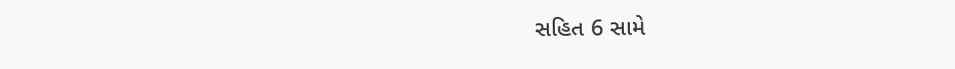સહિત 6 સામે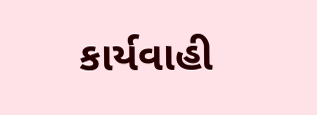કાર્યવાહી